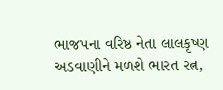ભાજપના વરિષ્ઠ નેતા લાલકૃષ્ણ અડવાણીને મળશે ભારત રત્ન,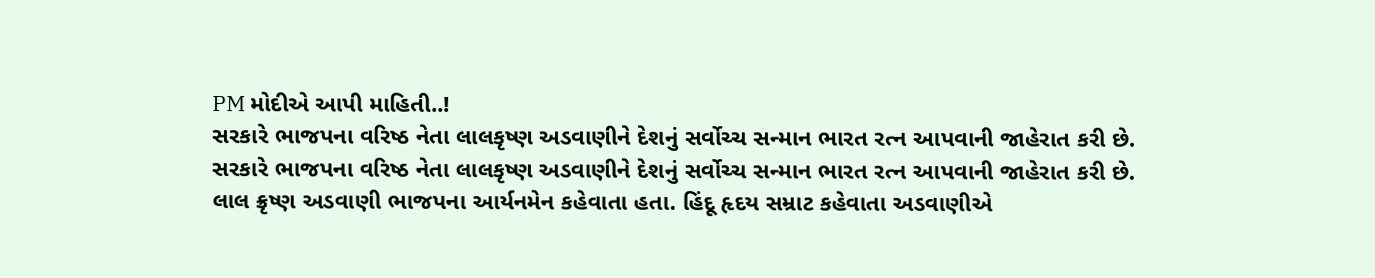PM મોદીએ આપી માહિતી..!
સરકારે ભાજપના વરિષ્ઠ નેતા લાલકૃષ્ણ અડવાણીને દેશનું સર્વોચ્ચ સન્માન ભારત રત્ન આપવાની જાહેરાત કરી છે.
સરકારે ભાજપના વરિષ્ઠ નેતા લાલકૃષ્ણ અડવાણીને દેશનું સર્વોચ્ચ સન્માન ભારત રત્ન આપવાની જાહેરાત કરી છે.
લાલ ક્રૃષ્ણ અડવાણી ભાજપના આર્યનમેન કહેવાતા હતા. હિંદૂ હૃદય સમ્રાટ કહેવાતા અડવાણીએ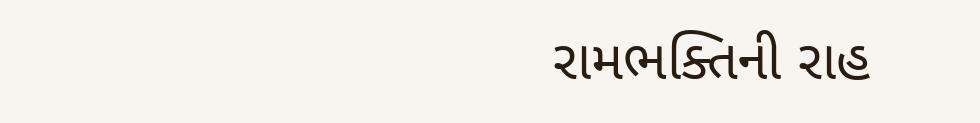રામભક્તિની રાહ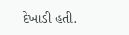દેખાડી હતી.